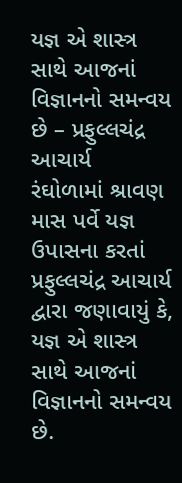યજ્ઞ એ શાસ્ત્ર સાથે આજનાં વિજ્ઞાનનો સમન્વય છે – પ્રફુલ્લચંદ્ર આચાર્ય
રંઘોળામાં શ્રાવણ માસ પર્વે યજ્ઞ ઉપાસના કરતાં પ્રફુલ્લચંદ્ર આચાર્ય દ્વારા જણાવાયું કે, યજ્ઞ એ શાસ્ત્ર સાથે આજનાં વિજ્ઞાનનો સમન્વય છે.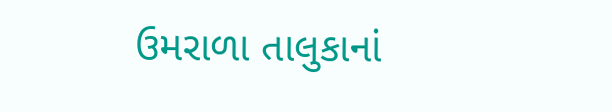ઉમરાળા તાલુકાનાં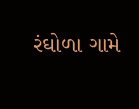રંઘોળા ગામે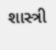શાસ્ત્રી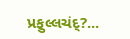પ્રફુલ્લચંદ્?...